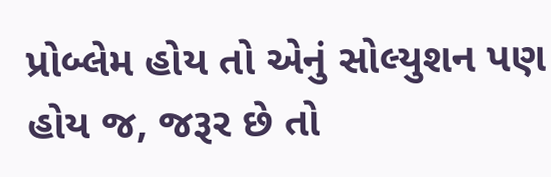પ્રોબ્લેમ હોય તો એનું સોલ્યુશન પણ હોય જ, જરૂર છે તો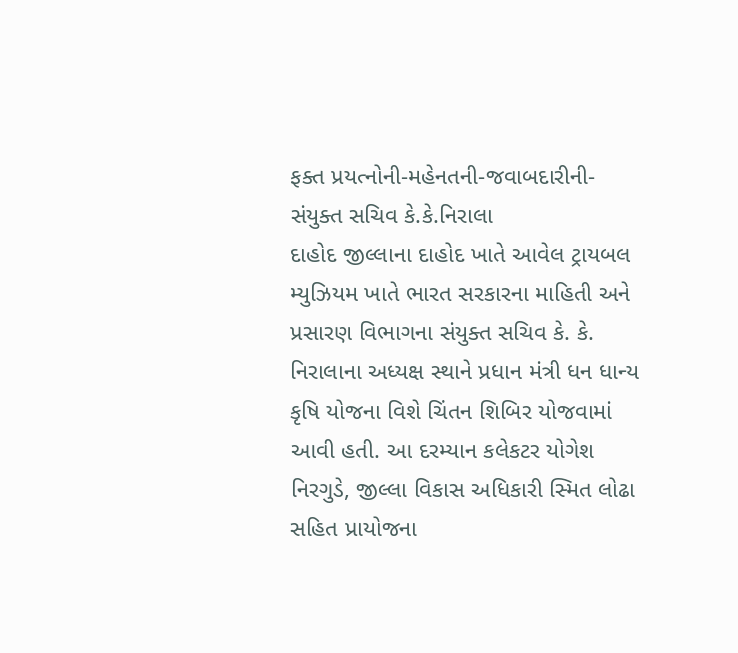ફક્ત પ્રયત્નોની-મહેનતની-જવાબદારીની-સંયુક્ત સચિવ કે.કે.નિરાલા
દાહોદ જીલ્લાના દાહોદ ખાતે આવેલ ટ્રાયબલ મ્યુઝિયમ ખાતે ભારત સરકારના માહિતી અને પ્રસારણ વિભાગના સંયુક્ત સચિવ કે. કે. નિરાલાના અધ્યક્ષ સ્થાને પ્રધાન મંત્રી ધન ધાન્ય કૃષિ યોજના વિશે ચિંતન શિબિર યોજવામાં આવી હતી. આ દરમ્યાન કલેકટર યોગેશ નિરગુડે, જીલ્લા વિકાસ અધિકારી સ્મિત લોઢા સહિત પ્રાયોજના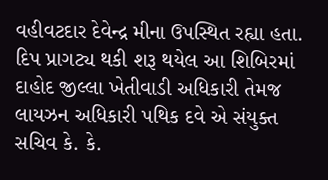વહીવટદાર દેવેન્દ્ર મીના ઉપસ્થિત રહ્યા હતા.
દિપ પ્રાગટ્ય થકી શરૂ થયેલ આ શિબિરમાં દાહોદ જીલ્લા ખેતીવાડી અધિકારી તેમજ લાયઝન અધિકારી પથિક દવે એ સંયુક્ત સચિવ કે. કે.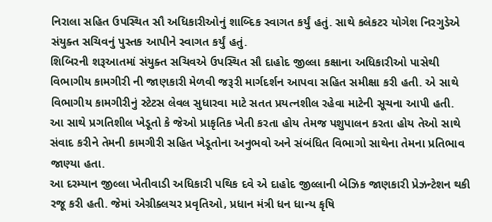નિરાલા સહિત ઉપસ્થિત સૌ અધિકારીઓનું શાબ્દિક સ્વાગત કર્યું હતું. સાથે કલેકટર યોગેશ નિરગુડેએ સંયુક્ત સચિવનું પુસ્તક આપીને સ્વાગત કર્યું હતું.
શિબિરની શરૂઆતમાં સંયુક્ત સચિવએ ઉપસ્થિત સૌ દાહોદ જીલ્લા કક્ષાના અધિકારીઓ પાસેથી વિભાગીય કામગીરી ની જાણકારી મેળવી જરૂરી માર્ગદર્શન આપવા સહિત સમીક્ષા કરી હતી. એ સાથે વિભાગીય કામગીરીનું સ્ટેટસ લેવલ સુધારવા માટે સતત પ્રયત્નશીલ રહેવા માટેની સૂચના આપી હતી.
આ સાથે પ્રગતિશીલ ખેડૂતો કે જેઓ પ્રાકૃતિક ખેતી કરતા હોય તેમજ પશુપાલન કરતા હોય તેઓ સાથે સંવાદ કરીને તેમની કામગીરી સહિત ખેડૂતોના અનુભવો અને સંબંધિત વિભાગો સાથેના તેમના પ્રતિભાવ જાણ્યા હતા.
આ દરમ્યાન જીલ્લા ખેતીવાડી અધિકારી પથિક દવે એ દાહોદ જીલ્લાની બેઝિક જાણકારી પ્રેઝન્ટેશન થકી રજૂ કરી હતી. જેમાં એગ્રીક્લચર પ્રવૃતિઓ, પ્રધાન મંત્રી ધન ધાન્ય કૃષિ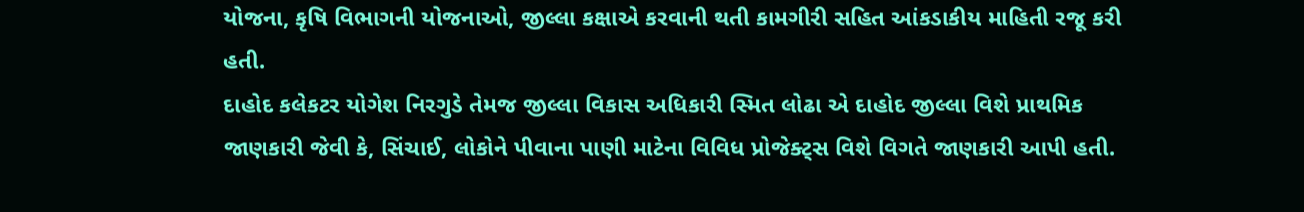યોજના, કૃષિ વિભાગની યોજનાઓ, જીલ્લા કક્ષાએ કરવાની થતી કામગીરી સહિત આંકડાકીય માહિતી રજૂ કરી હતી.
દાહોદ કલેકટર યોગેશ નિરગુડે તેમજ જીલ્લા વિકાસ અધિકારી સ્મિત લોઢા એ દાહોદ જીલ્લા વિશે પ્રાથમિક જાણકારી જેવી કે, સિંચાઈ, લોકોને પીવાના પાણી માટેના વિવિધ પ્રોજેક્ટ્સ વિશે વિગતે જાણકારી આપી હતી.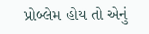પ્રોબ્લેમ હોય તો એનું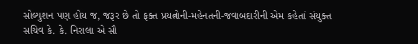સોલ્યુશન પણ હોય જ, જરૂર છે તો ફક્ત પ્રયત્નોની-મહેનતની-જવાબદારીની એમ કહેતાં સંયુક્ત સચિવ કે. કે. નિરાલા એ સૌ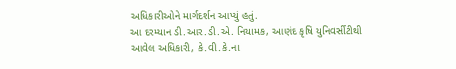અધિકારીઓને માર્ગદર્શન આપ્યું હતું.
આ દરમ્યાન ડી.આર.ડી.એ. નિયામક, આણંદ કૃષિ યુનિવર્સીટીથી આવેલ અધિકારી, કે.વી.કે.ના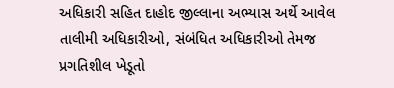અધિકારી સહિત દાહોદ જીલ્લાના અભ્યાસ અર્થે આવેલ તાલીમી અધિકારીઓ, સંબંધિત અધિકારીઓ તેમજ પ્રગતિશીલ ખેડૂતો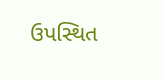ઉપસ્થિત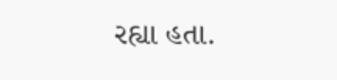રહ્યા હતા.